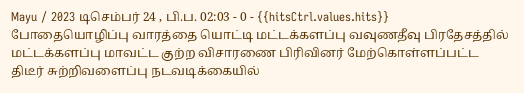Mayu / 2023 டிசெம்பர் 24 , பி.ப. 02:03 - 0 - {{hitsCtrl.values.hits}}
போதையொழிப்பு வாரத்தை யொட்டி மட்டக்களப்பு வவுணதீவு பிரதேசத்தில் மட்டக்களப்பு மாவட்ட குற்ற விசாரணை பிரிவினர் மேற்கொள்ளப்பட்ட திடீர் சுற்றிவளைப்பு நடவடிக்கையில்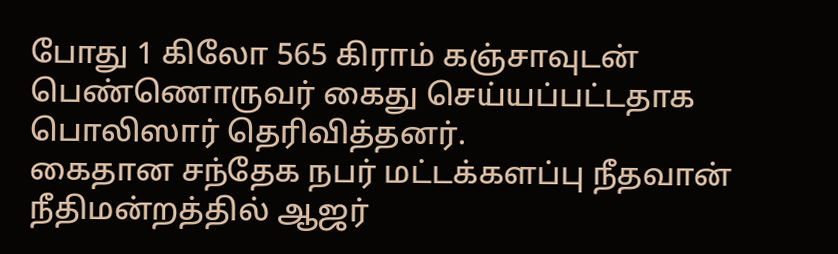போது 1 கிலோ 565 கிராம் கஞ்சாவுடன் பெண்ணொருவர் கைது செய்யப்பட்டதாக பொலிஸார் தெரிவித்தனர்.
கைதான சந்தேக நபர் மட்டக்களப்பு நீதவான் நீதிமன்றத்தில் ஆஜர்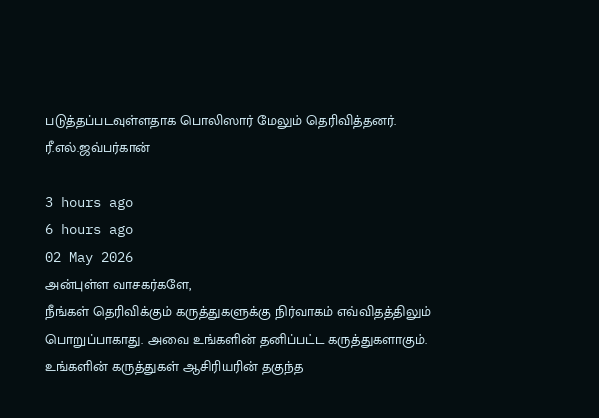படுத்தப்படவுள்ளதாக பொலிஸார் மேலும் தெரிவித்தனர்.
ரீ.எல்.ஜவ்பர்கான்

3 hours ago
6 hours ago
02 May 2026
அன்புள்ள வாசகர்களே,
நீங்கள் தெரிவிக்கும் கருத்துகளுக்கு நிர்வாகம் எவ்விதத்திலும் பொறுப்பாகாது. அவை உங்களின் தனிப்பட்ட கருத்துகளாகும். உங்களின் கருத்துகள் ஆசிரியரின் தகுந்த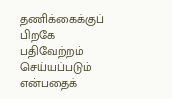தணிக்கைக்குப் பிறகே பதிவேற்றம் செய்யப்படும் என்பதைக்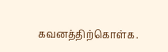கவனத்திற்கொள்க.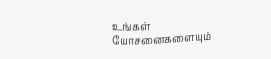உங்கள் யோசனைகளையும்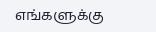எங்களுக்கு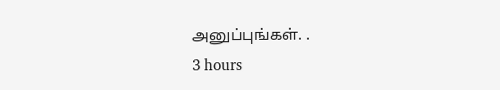அனுப்புங்கள். .
3 hours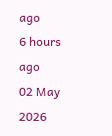ago
6 hours ago
02 May 2026